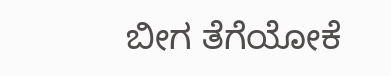ಬೀಗ ತೆಗೆಯೋಕೆ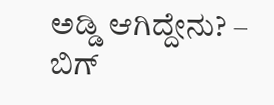ಅಡ್ಡಿ ಆಗಿದ್ದೇನು? – ಬಿಗ್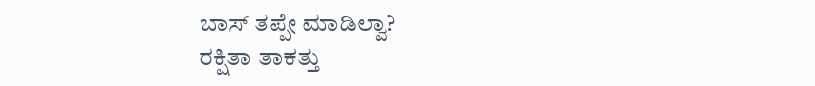ಬಾಸ್ ತಪ್ಪೇ ಮಾಡಿಲ್ವಾ?
ರಕ್ಷಿತಾ ತಾಕತ್ತು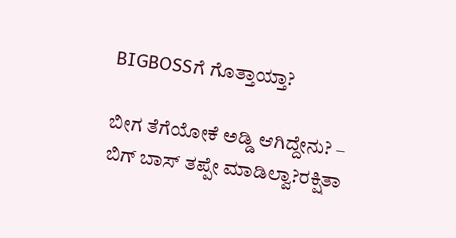BIGBOSSಗೆ ಗೊತ್ತಾಯ್ತಾ?

ಬೀಗ ತೆಗೆಯೋಕೆ ಅಡ್ಡಿ ಆಗಿದ್ದೇನು? – ಬಿಗ್ ಬಾಸ್ ತಪ್ಪೇ ಮಾಡಿಲ್ವಾ?ರಕ್ಷಿತಾ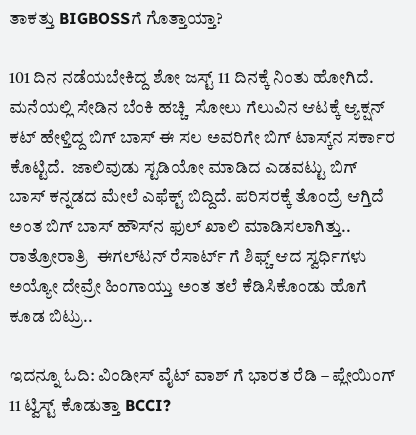ತಾಕತ್ತು BIGBOSSಗೆ ಗೊತ್ತಾಯ್ತಾ?

101 ದಿನ ನಡೆಯಬೇಕಿದ್ದ ಶೋ ಜಸ್ಟ್ 11 ದಿನಕ್ಕೆ ನಿಂತು ಹೋಗಿದೆ. ಮನೆಯಲ್ಲಿ ಸೇಡಿನ ಬೆಂಕಿ ಹಚ್ಚಿ  ಸೋಲು ಗೆಲುವಿನ ಆಟಕ್ಕೆ ಆ್ಯಕ್ಷನ್ ಕಟ್ ಹೇಳ್ತಿದ್ದ ಬಿಗ್ ಬಾಸ್ ಈ ಸಲ ಅವರಿಗೇ ಬಿಗ್ ಟಾಸ್ಕ್‌ನ ಸರ್ಕಾರ ಕೊಟ್ಟಿದೆ.  ಜಾಲಿವುಡು ಸ್ಟಡಿಯೋ ಮಾಡಿದ ಎಡವಟ್ಟು ಬಿಗ್ ಬಾಸ್ ಕನ್ನಡದ ಮೇಲೆ ಎಫೆಕ್ಟ್ ಬಿದ್ದಿದೆ. ಪರಿಸರಕ್ಕೆ ತೊಂದ್ರೆ ಆಗ್ತಿದೆ ಅಂತ ಬಿಗ್ ಬಾಸ್‌ ಹೌಸ್‌ನ ಫುಲ್ ಖಾಲಿ ಮಾಡಿಸಲಾಗಿತ್ತು.. ರಾತ್ರೋರಾತ್ರಿ  ಈಗಲ್‌ಟನ್ ರೆಸಾರ್ಟ್‌ ಗೆ ಶಿಫ್ಚ್ ಆದ ಸ್ವರ್ಧಿಗಳು ಅಯ್ಯೋ ದೇವ್ರೇ ಹಿಂಗಾಯ್ತು ಅಂತ ತಲೆ ಕೆಡಿಸಿಕೊಂಡು ಹೊಗೆ  ಕೂಡ ಬಿಟ್ರು..

ಇದನ್ನೂ ಓದಿ: ವಿಂಡೀಸ್ ವೈಟ್ ವಾಶ್ ಗೆ ಭಾರತ ರೆಡಿ – ಪ್ಲೇಯಿಂಗ್ 11 ಟ್ವಿಸ್ಟ್ ಕೊಡುತ್ತಾ BCCI?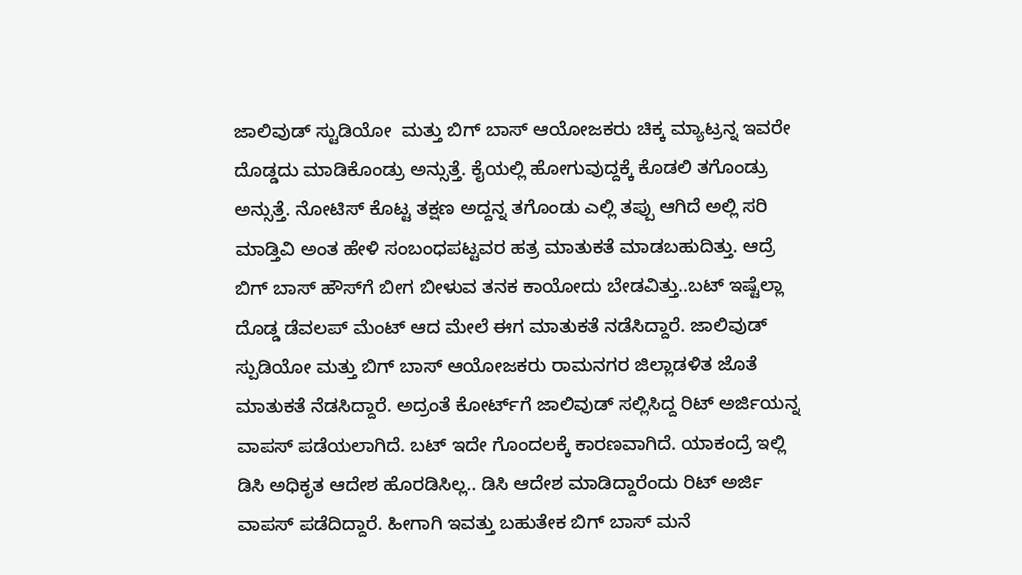ಜಾಲಿವುಡ್ ಸ್ಟುಡಿಯೋ  ಮತ್ತು ಬಿಗ್ ಬಾಸ್ ಆಯೋಜಕರು ಚಿಕ್ಕ ಮ್ಯಾಟ್ರನ್ನ ಇವರೇ ದೊಡ್ಡದು ಮಾಡಿಕೊಂಡ್ರು ಅನ್ಸುತ್ತೆ. ಕೈಯಲ್ಲಿ ಹೋಗುವುದ್ದಕ್ಕೆ ಕೊಡಲಿ ತಗೊಂಡ್ರು ಅನ್ಸುತ್ತೆ. ನೋಟಿಸ್ ಕೊಟ್ಟ ತಕ್ಷಣ ಅದ್ದನ್ನ ತಗೊಂಡು ಎಲ್ಲಿ ತಪ್ಪು ಆಗಿದೆ ಅಲ್ಲಿ ಸರಿ ಮಾಡ್ತಿವಿ ಅಂತ ಹೇಳಿ ಸಂಬಂಧಪಟ್ಟವರ ಹತ್ರ ಮಾತುಕತೆ ಮಾಡಬಹುದಿತ್ತು. ಆದ್ರೆ ಬಿಗ್ ಬಾಸ್ ಹೌಸ್‌ಗೆ ಬೀಗ ಬೀಳುವ ತನಕ ಕಾಯೋದು ಬೇಡವಿತ್ತು..ಬಟ್ ಇಷ್ಟೆಲ್ಲಾ ದೊಡ್ಡ ಡೆವಲಪ್ ಮೆಂಟ್ ಆದ ಮೇಲೆ ಈಗ ಮಾತುಕತೆ ನಡೆಸಿದ್ದಾರೆ. ಜಾಲಿವುಡ್ ಸ್ಪುಡಿಯೋ ಮತ್ತು ಬಿಗ್ ಬಾಸ್ ಆಯೋಜಕರು ರಾಮನಗರ ಜಿಲ್ಲಾಡಳಿತ ಜೊತೆ ಮಾತುಕತೆ ನೆಡಸಿದ್ದಾರೆ. ಅದ್ರಂತೆ ಕೋರ್ಟ್‌ಗೆ ಜಾಲಿವುಡ್ ಸಲ್ಲಿಸಿದ್ದ ರಿಟ್ ಅರ್ಜಿಯನ್ನ ವಾಪಸ್ ಪಡೆಯಲಾಗಿದೆ. ಬಟ್ ಇದೇ ಗೊಂದಲಕ್ಕೆ ಕಾರಣವಾಗಿದೆ. ಯಾಕಂದ್ರೆ ಇಲ್ಲಿ ಡಿಸಿ ಅಧಿಕೃತ ಆದೇಶ ಹೊರಡಿಸಿಲ್ಲ.. ಡಿಸಿ ಆದೇಶ ಮಾಡಿದ್ದಾರೆಂದು ರಿಟ್ ಅರ್ಜಿ ವಾಪಸ್ ಪಡೆದಿದ್ದಾರೆ. ಹೀಗಾಗಿ ಇವತ್ತು ಬಹುತೇಕ ಬಿಗ್ ಬಾಸ್ ಮನೆ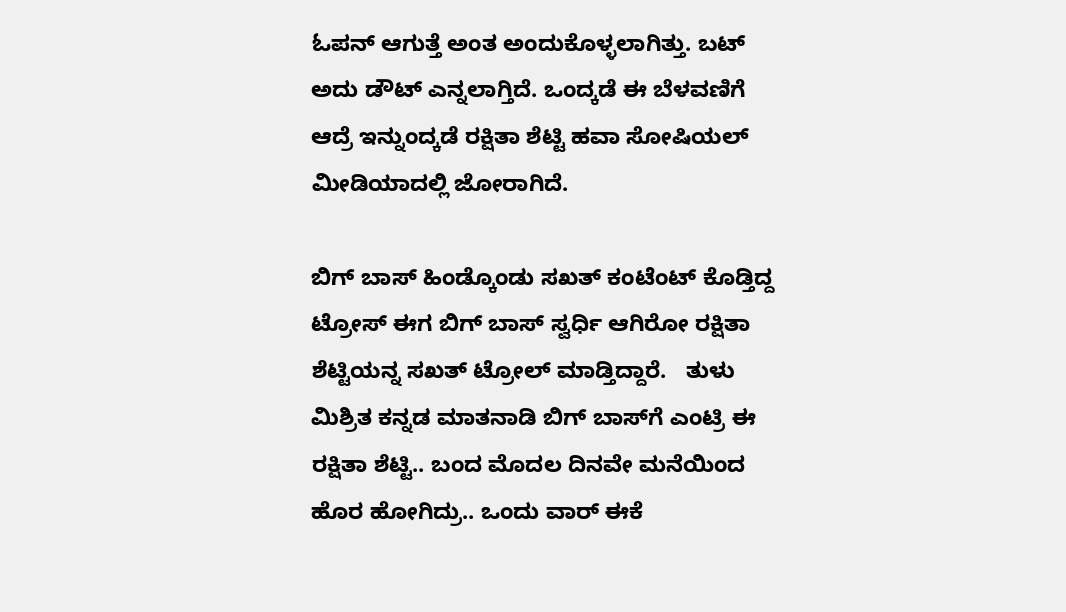ಓಪನ್ ಆಗುತ್ತೆ ಅಂತ ಅಂದುಕೊಳ್ಳಲಾಗಿತ್ತು. ಬಟ್ ಅದು ಡೌಟ್ ಎನ್ನಲಾಗ್ತಿದೆ. ಒಂದ್ಕಡೆ ಈ ಬೆಳವಣಿಗೆ ಆದ್ರೆ ಇನ್ನುಂದ್ಕಡೆ ರಕ್ಷಿತಾ ಶೆಟ್ಟಿ ಹವಾ ಸೋಷಿಯಲ್ ಮೀಡಿಯಾದಲ್ಲಿ ಜೋರಾಗಿದೆ.

ಬಿಗ್‌ ಬಾಸ್ ಹಿಂಡ್ಕೊಂಡು ಸಖತ್ ಕಂಟೆಂಟ್ ಕೊಡ್ತಿದ್ದ ಟ್ರೋಸ್‌ ಈಗ ಬಿಗ್ ಬಾಸ್ ಸ್ವರ್ಧಿ ಆಗಿರೋ ರಕ್ಷಿತಾ ಶೆಟ್ಟಿಯನ್ನ ಸಖತ್ ಟ್ರೋಲ್ ಮಾಡ್ತಿದ್ದಾರೆ.   ತುಳು ಮಿಶ್ರಿತ ಕನ್ನಡ ಮಾತನಾಡಿ ಬಿಗ್‌ ಬಾಸ್‌ಗೆ ಎಂಟ್ರಿ ಈ ರಕ್ಷಿತಾ ಶೆಟ್ಟಿ.. ಬಂದ ಮೊದಲ ದಿನವೇ ಮನೆಯಿಂದ ಹೊರ ಹೋಗಿದ್ರು.. ಒಂದು ವಾರ್ ಈಕೆ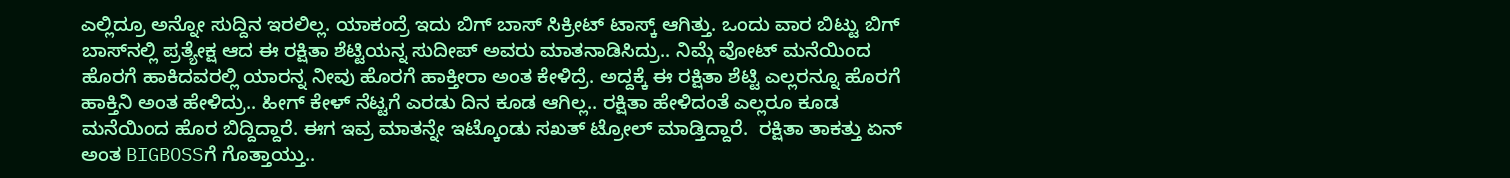ಎಲ್ಲಿದ್ರೂ ಅನ್ನೋ ಸುದ್ದಿನ ಇರಲಿಲ್ಲ. ಯಾಕಂದ್ರೆ ಇದು ಬಿಗ್ ಬಾಸ್ ಸಿಕ್ರೀಟ್ ಟಾಸ್ಕ್ ಆಗಿತ್ತು. ಒಂದು ವಾರ ಬಿಟ್ಟು ಬಿಗ್ ಬಾಸ್‌ನಲ್ಲಿ ಪ್ರತ್ಯೇಕ್ಷ ಆದ ಈ ರಕ್ಷಿತಾ ಶೆಟ್ಟಿಯನ್ನ ಸುದೀಪ್ ಅವರು ಮಾತನಾಡಿಸಿದ್ರು.. ನಿಮ್ಗೆ ವೋಟ್ ಮನೆಯಿಂದ ಹೊರಗೆ ಹಾಕಿದವರಲ್ಲಿ ಯಾರನ್ನ ನೀವು ಹೊರಗೆ ಹಾಕ್ತೀರಾ ಅಂತ ಕೇಳಿದ್ರೆ. ಅದ್ದಕ್ಕೆ ಈ ರಕ್ಷಿತಾ ಶೆಟ್ಟಿ ಎಲ್ಲರನ್ನೂ ಹೊರಗೆ ಹಾಕ್ತಿನಿ ಅಂತ ಹೇಳಿದ್ರು.. ಹೀಗ್ ಕೇಳ್ ನೆಟ್ಟಗೆ ಎರಡು ದಿನ ಕೂಡ ಆಗಿಲ್ಲ.. ರಕ್ಷಿತಾ ಹೇಳಿದಂತೆ ಎಲ್ಲರೂ ಕೂಡ ಮನೆಯಿಂದ ಹೊರ ಬಿದ್ದಿದ್ದಾರೆ. ಈಗ ಇವ್ರ ಮಾತನ್ನೇ ಇಟ್ಕೊಂಡು ಸಖತ್ ಟ್ರೋಲ್ ಮಾಡ್ತಿದ್ದಾರೆ.  ರಕ್ಷಿತಾ ತಾಕತ್ತು ಏನ್ ಅಂತ BIGBOSSಗೆ ಗೊತ್ತಾಯ್ತು..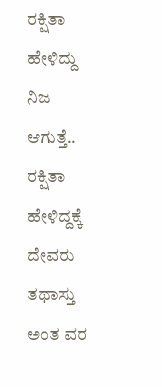ರಕ್ಷಿತಾ ಹೇಳಿದ್ದು ನಿಜ ಆಗುತ್ತೆ.. ರಕ್ಷಿತಾ ಹೇಳಿದ್ದಕ್ಕೆ ದೇವರು ತಥಾಸ್ತು ಅಂತ ವರ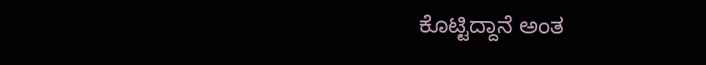ಕೊಟ್ಟಿದ್ದಾನೆ ಅಂತ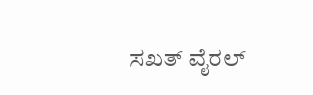ಸಖತ್ ವೈರಲ್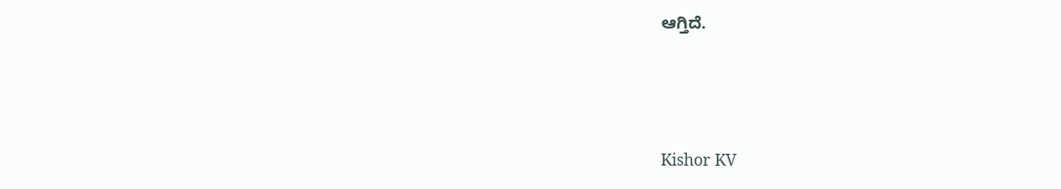ಆಗ್ತಿದೆ.



Kishor KV